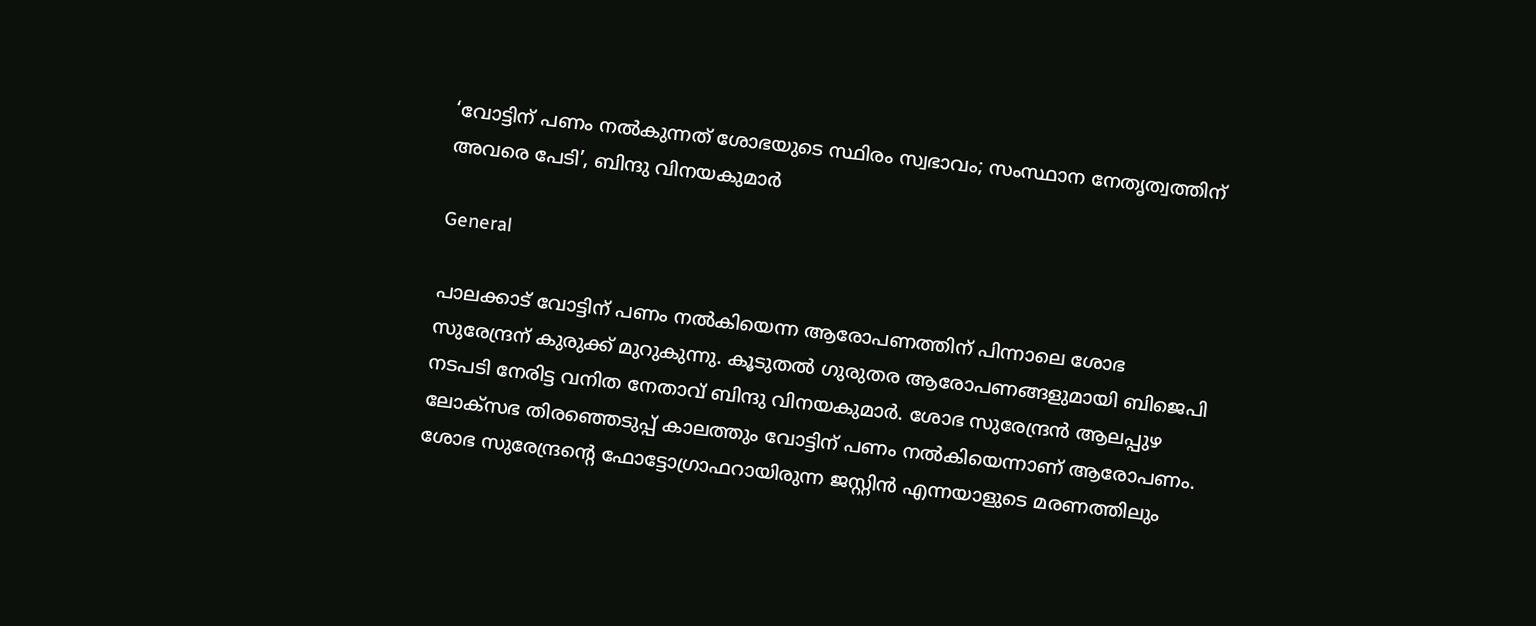‘വോട്ടിന് പണം നൽകുന്നത് ശോഭയുടെ സ്ഥിരം സ്വഭാവം; സംസ്ഥാന നേതൃത്വത്തിന് അവരെ പേടി’, ബിന്ദു വിനയകുമാർ

General

പാലക്കാട് വോട്ടിന് പണം നൽകിയെന്ന ആരോപണത്തിന് പിന്നാലെ ശോഭ സുരേന്ദ്രന് കുരുക്ക് മുറുകുന്നു. കൂടുതൽ ഗുരുതര ആരോപണങ്ങളുമായി ബിജെപി നടപടി നേരിട്ട വനിത നേതാവ് ബിന്ദു വിനയകുമാർ. ശോഭ സുരേന്ദ്രൻ ആലപ്പുഴ ലോക്സഭ തിരഞ്ഞെടുപ്പ് കാലത്തും വോട്ടിന് പണം നൽകിയെന്നാണ് ആരോപണം. ശോഭ സുരേന്ദ്രന്റെ ഫോട്ടോഗ്രാഫറായിരുന്ന ജസ്റ്റിൻ എന്നയാളുടെ മരണത്തിലും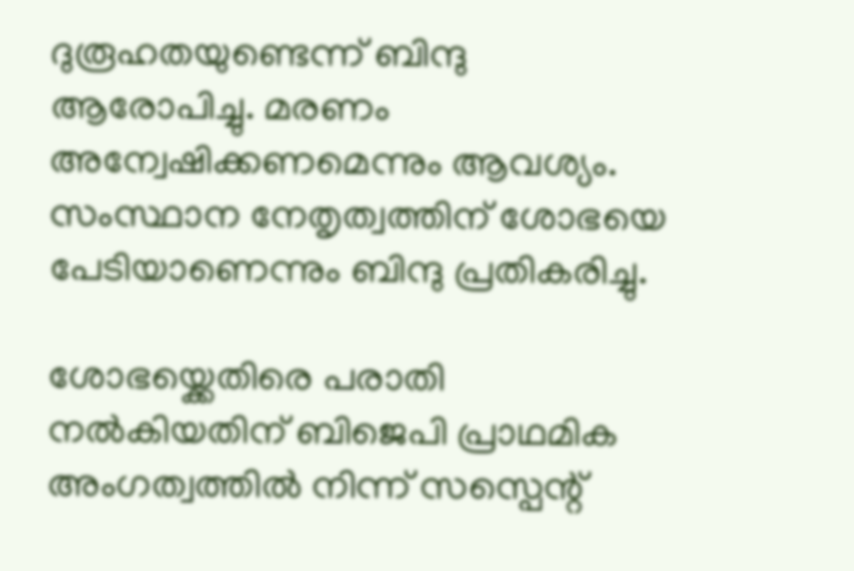ദുരൂഹതയുണ്ടെന്ന് ബിന്ദു ആരോപിച്ചു. മരണം അന്വേഷിക്കണമെന്നും ആവശ്യം. സംസ്ഥാന നേതൃത്വത്തിന് ശോഭയെ പേടിയാണെന്നും ബിന്ദു പ്രതികരിച്ചു.

ശോഭയ്ക്കെതിരെ പരാതി നൽകിയതിന് ബിജെപി പ്രാഥമിക അംഗത്വത്തിൽ നിന്ന് സസ്പെന്റ്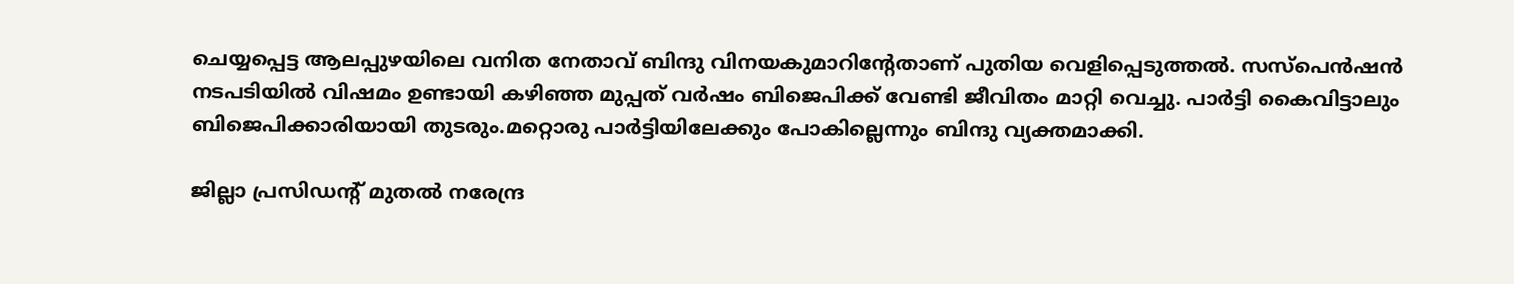ചെയ്യപ്പെട്ട ആലപ്പുഴയിലെ വനിത നേതാവ് ബിന്ദു വിനയകുമാറിന്റേതാണ് പുതിയ വെളിപ്പെടുത്തൽ. സസ്‌പെൻഷൻ നടപടിയിൽ വിഷമം ഉണ്ടായി കഴിഞ്ഞ മുപ്പത് വർഷം ബിജെപിക്ക് വേണ്ടി ജീവിതം മാറ്റി വെച്ചു. പാർട്ടി കൈവിട്ടാലും ബിജെപിക്കാരിയായി തുടരും.മറ്റൊരു പാർട്ടിയിലേക്കും പോകില്ലെന്നും ബിന്ദു വ്യക്തമാക്കി.

ജില്ലാ പ്രസിഡന്റ് മുതൽ നരേന്ദ്ര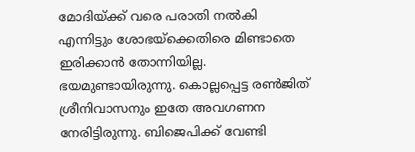മോദിയ്ക്ക് വരെ പരാതി നൽകി എന്നിട്ടും ശോഭയ്ക്കെതിരെ മിണ്ടാതെ ഇരിക്കാൻ തോന്നിയില്ല. ഭയമുണ്ടായിരുന്നു. കൊല്ലപ്പെട്ട രൺജിത് ശ്രീനിവാസനും ഇതേ അവഗണന നേരിട്ടിരുന്നു. ബിജെപിക്ക് വേണ്ടി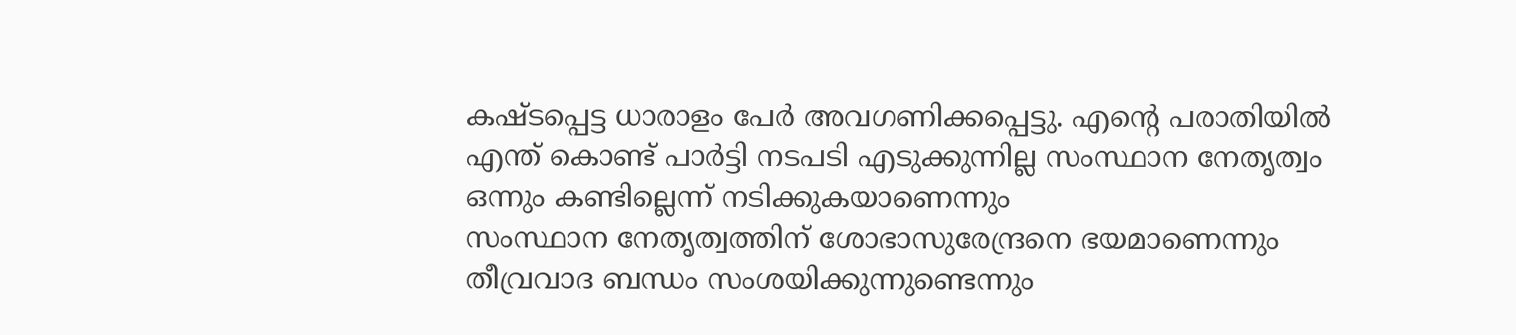കഷ്ടപ്പെട്ട ധാരാളം പേർ അവഗണിക്കപ്പെട്ടു. എന്റെ പരാതിയിൽ എന്ത് കൊണ്ട് പാർട്ടി നടപടി എടുക്കുന്നില്ല സംസ്ഥാന നേതൃത്വം ഒന്നും കണ്ടില്ലെന്ന് നടിക്കുകയാണെന്നും
സംസ്ഥാന നേതൃത്വത്തിന് ശോഭാസുരേന്ദ്രനെ ഭയമാണെന്നും തീവ്രവാദ ബന്ധം സംശയിക്കുന്നുണ്ടെന്നും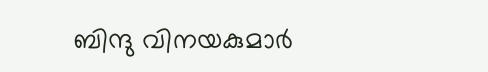ബിന്ദു വിനയകുമാർ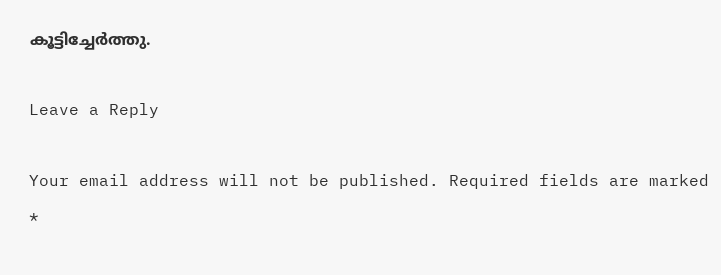കൂട്ടിച്ചേർത്തു.

Leave a Reply

Your email address will not be published. Required fields are marked *